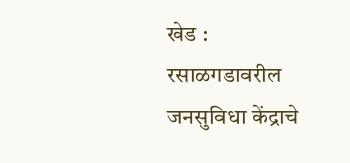खेड : रसाळगडावरील जनसुविधा केंद्राचे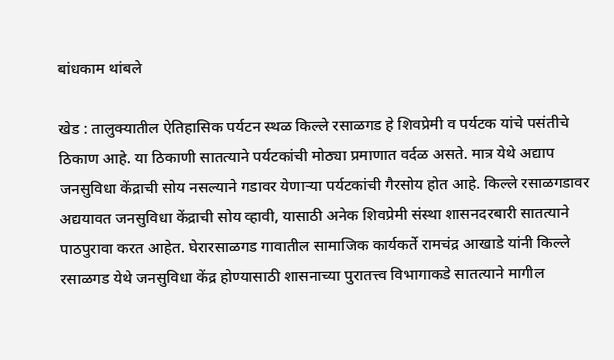बांधकाम थांबले

खेड : तालुक्यातील ऐतिहासिक पर्यटन स्थळ किल्ले रसाळगड हे शिवप्रेमी व पर्यटक यांचे पसंतीचे ठिकाण आहे. या ठिकाणी सातत्याने पर्यटकांची मोठ्या प्रमाणात वर्दळ असते. मात्र येथे अद्याप जनसुविधा केंद्राची सोय नसल्याने गडावर येणाऱ्या पर्यटकांची गैरसोय होत आहे. किल्ले रसाळगडावर अद्ययावत जनसुविधा केंद्राची सोय व्हावी, यासाठी अनेक शिवप्रेमी संस्था शासनदरबारी सातत्याने पाठपुरावा करत आहेत. घेरारसाळगड गावातील सामाजिक कार्यकर्ते रामचंद्र आखाडे यांनी किल्ले रसाळगड येथे जनसुविधा केंद्र होण्यासाठी शासनाच्या पुरातत्त्व विभागाकडे सातत्याने मागील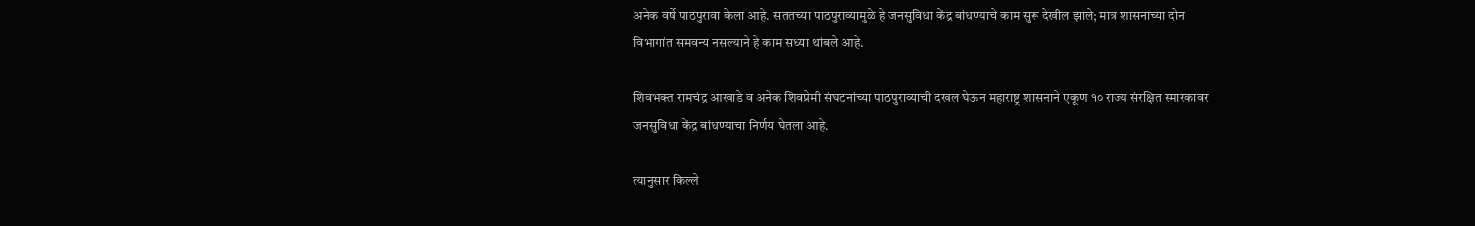अनेक वर्षे पाठपुरावा केला आहे. सततच्या पाठपुराव्यामुळे हे जनसुविधा केंद्र बांधण्याचे काम सुरू देखील झाले; मात्र शासनाच्या दोन विभागांत समवन्य नसल्याने हे काम सध्या थांबले आहे.

शिवभक्त रामचंद्र आखाडे व अनेक शिवप्रेमी संघटनांच्या पाठपुराव्याची दखल घेऊन महाराष्ट्र शासनाने एकूण १० राज्य संरक्षित स्मारकावर जनसुविधा केंद्र बांधण्याचा निर्णय घेतला आहे.

त्यानुसार किल्ले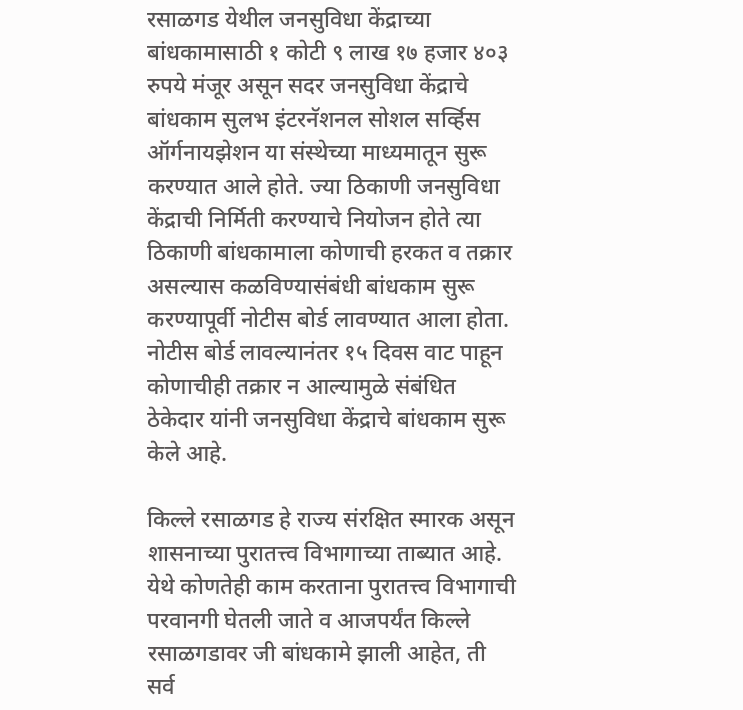रसाळगड येथील जनसुविधा केंद्राच्या बांधकामासाठी १ कोटी ९ लाख १७ हजार ४०३ रुपये मंजूर असून सदर जनसुविधा केंद्राचे बांधकाम सुलभ इंटरनॅशनल सोशल सर्व्हिस ऑर्गनायझेशन या संस्थेच्या माध्यमातून सुरू करण्यात आले होते. ज्या ठिकाणी जनसुविधा केंद्राची निर्मिती करण्याचे नियोजन होते त्या ठिकाणी बांधकामाला कोणाची हरकत व तक्रार असल्यास कळविण्यासंबंधी बांधकाम सुरू करण्यापूर्वी नोटीस बोर्ड लावण्यात आला होता. नोटीस बोर्ड लावल्यानंतर १५ दिवस वाट पाहून कोणाचीही तक्रार न आल्यामुळे संबंधित ठेकेदार यांनी जनसुविधा केंद्राचे बांधकाम सुरू केले आहे.

किल्ले रसाळगड हे राज्य संरक्षित स्मारक असून शासनाच्या पुरातत्त्व विभागाच्या ताब्यात आहे. येथे कोणतेही काम करताना पुरातत्त्व विभागाची परवानगी घेतली जाते व आजपर्यंत किल्ले रसाळगडावर जी बांधकामे झाली आहेत, ती सर्व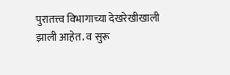पुरातत्त्व विभागाच्या देखरेखीखाली झाली आहेत. व सुरू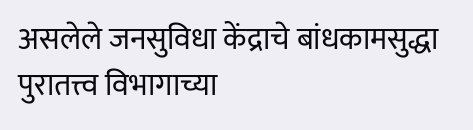असलेले जनसुविधा केंद्राचे बांधकामसुद्धा पुरातत्त्व विभागाच्या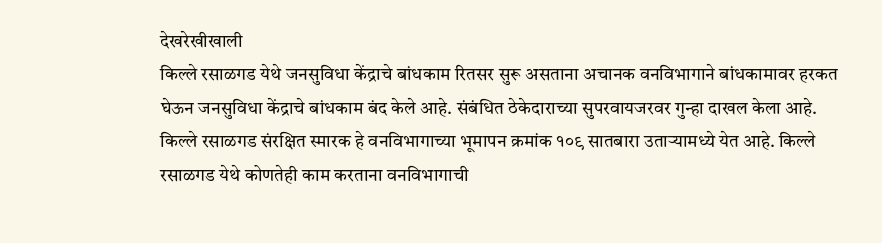देखरेखीखाली
किल्ले रसाळगड येथे जनसुविधा केंद्राचे बांधकाम रितसर सुरू असताना अचानक वनविभागाने बांधकामावर हरकत घेऊन जनसुविधा केंद्राचे बांधकाम बंद केले आहे. संबंधित ठेकेदाराच्या सुपरवायजरवर गुन्हा दाखल केला आहे. किल्ले रसाळगड संरक्षित स्मारक हे वनविभागाच्या भूमापन क्रमांक १०९ सातबारा उताऱ्यामध्ये येत आहे. किल्ले रसाळगड येथे कोणतेही काम करताना वनविभागाची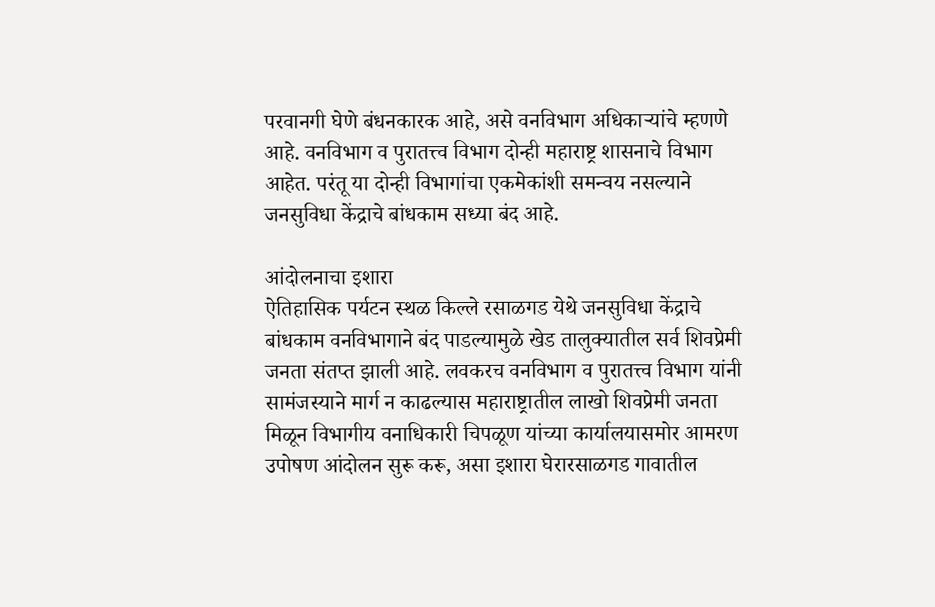परवानगी घेणे बंधनकारक आहे, असे वनविभाग अधिकाऱ्यांचे म्हणणे आहे. वनविभाग व पुरातत्त्व विभाग दोन्ही महाराष्ट्र शासनाचे विभाग आहेत. परंतू या दोन्ही विभागांचा एकमेकांशी समन्वय नसल्याने जनसुविधा केंद्राचे बांधकाम सध्या बंद आहे.

आंदोलनाचा इशारा
ऐतिहासिक पर्यटन स्थळ किल्ले रसाळगड येथे जनसुविधा केंद्राचे बांधकाम वनविभागाने बंद पाडल्यामुळे खेड तालुक्यातील सर्व शिवप्रेमी जनता संतप्त झाली आहे. लवकरच वनविभाग व पुरातत्त्व विभाग यांनी सामंजस्याने मार्ग न काढल्यास महाराष्ट्रातील लाखो शिवप्रेमी जनता मिळून विभागीय वनाधिकारी चिपळूण यांच्या कार्यालयासमोर आमरण उपोषण आंदोलन सुरू करू, असा इशारा घेरारसाळगड गावातील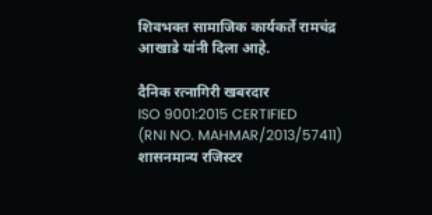शिवभक्त सामाजिक कार्यकर्ते रामचंद्र आखाडे यांनी दिला आहे.

दैनिक रत्नागिरी खबरदार
ISO 9001:2015 CERTIFIED
(RNI NO. MAHMAR/2013/57411)
शासनमान्य रजिस्टर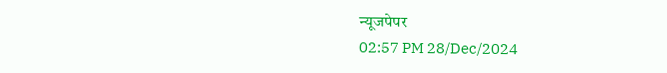न्यूजपेपर
02:57 PM 28/Dec/2024